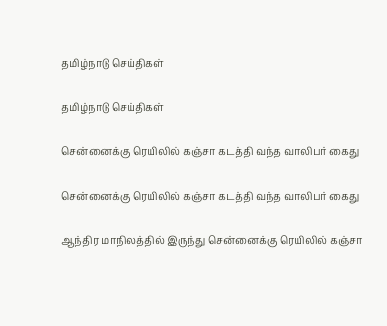தமிழ்நாடு செய்திகள்

தமிழ்நாடு செய்திகள்

சென்னைக்கு ரெயிலில் கஞ்சா கடத்தி வந்த வாலிபர் கைது

சென்னைக்கு ரெயிலில் கஞ்சா கடத்தி வந்த வாலிபர் கைது

ஆந்திர மாநிலத்தில் இருந்து சென்னைக்கு ரெயிலில் கஞ்சா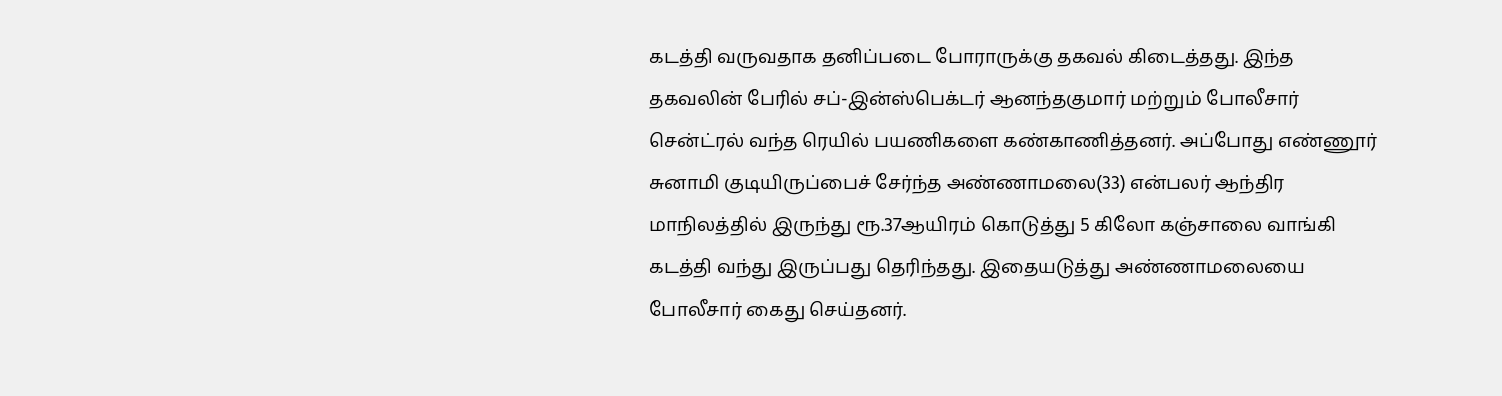கடத்தி வருவதாக தனிப்படை போராருக்கு தகவல் கிடைத்தது. இந்த தகவலின் பேரில் சப்-இன்ஸ்பெக்டர் ஆனந்தகுமார் மற்றும் போலீசார் சென்ட்ரல் வந்த ரெயில் பயணிகளை கண்காணித்தனர். அப்போது எண்ணூர் சுனாமி குடியிருப்பைச் சேர்ந்த அண்ணாமலை(33) என்பலர் ஆந்திர மாநிலத்தில் இருந்து ரூ.37ஆயிரம் கொடுத்து 5 கிலோ கஞ்சாலை வாங்கி கடத்தி வந்து இருப்பது தெரிந்தது. இதையடுத்து அண்ணாமலையை போலீசார் கைது செய்தனர்.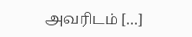அவரிடம் […]